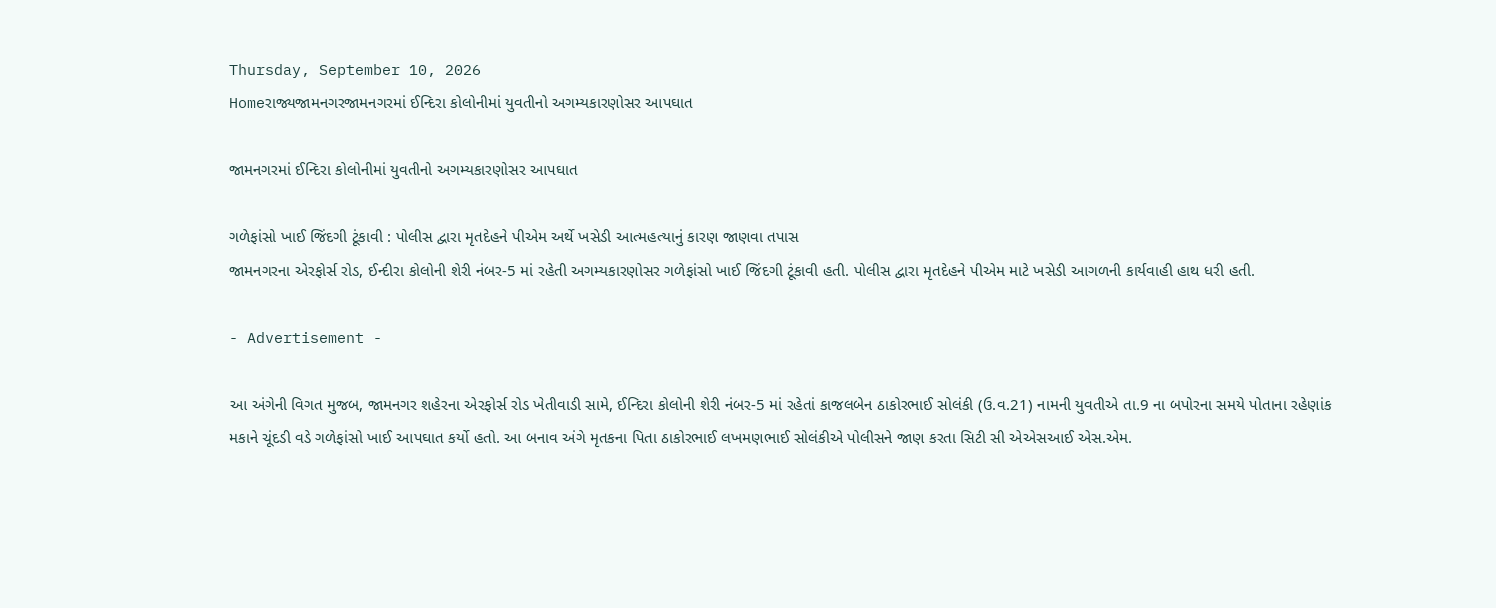Thursday, September 10, 2026
Homeરાજ્યજામનગરજામનગરમાં ઈન્દિરા કોલોનીમાં યુવતીનો અગમ્યકારણોસર આપઘાત

જામનગરમાં ઈન્દિરા કોલોનીમાં યુવતીનો અગમ્યકારણોસર આપઘાત

ગળેફાંસો ખાઈ જિંદગી ટૂંકાવી : પોલીસ દ્વારા મૃતદેહને પીએમ અર્થે ખસેડી આત્મહત્યાનું કારણ જાણવા તપાસ
જામનગરના એરફોર્સ રોડ, ઈન્દીરા કોલોની શેરી નંબર-5 માં રહેતી અગમ્યકારણોસર ગળેફાંસો ખાઈ જિંદગી ટૂંકાવી હતી. પોલીસ દ્વારા મૃતદેહને પીએમ માટે ખસેડી આગળની કાર્યવાહી હાથ ધરી હતી.

- Advertisement -

આ અંગેની વિગત મુજબ, જામનગર શહેરના એરફોર્સ રોડ ખેતીવાડી સામે, ઈન્દિરા કોલોની શેરી નંબર-5 માં રહેતાં કાજલબેન ઠાકોરભાઈ સોલંકી (ઉ.વ.21) નામની યુવતીએ તા.9 ના બપોરના સમયે પોતાના રહેણાંક મકાને ચૂંદડી વડે ગળેફાંસો ખાઈ આપઘાત કર્યો હતો. આ બનાવ અંગે મૃતકના પિતા ઠાકોરભાઈ લખમણભાઈ સોલંકીએ પોલીસને જાણ કરતા સિટી સી એએસઆઈ એસ.એમ.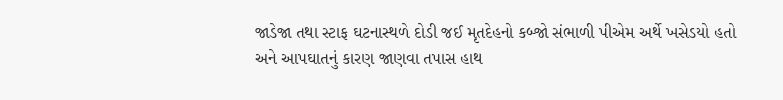જાડેજા તથા સ્ટાફ ઘટનાસ્થળે દોડી જઈ મૃતદેહનો કબ્જો સંભાળી પીએમ અર્થે ખસેડયો હતો અને આપઘાતનું કારણ જાણવા તપાસ હાથ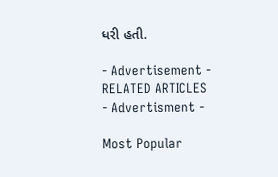ધરી હતી.

- Advertisement -
RELATED ARTICLES
- Advertisment -

Most Popular